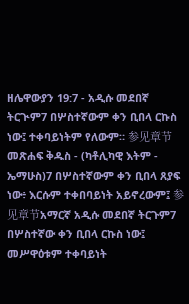ዘሌዋውያን 19:7 - አዲሱ መደበኛ ትርጒም7 በሦስተኛውም ቀን ቢበላ ርኩስ ነው፤ ተቀባይነትም የለውም። 参见章节መጽሐፍ ቅዱስ - (ካቶሊካዊ እትም - ኤማሁስ)7 በሦስተኛውም ቀን ቢበላ ጸያፍ ነው፥ እርሱም ተቀበባይነት አይኖረውም፤ 参见章节አማርኛ አዲሱ መደበኛ ትርጉም7 በሦስተኛው ቀን ቢበላ ርኩስ ነው፤ መሥዋዕቱም ተቀባይነት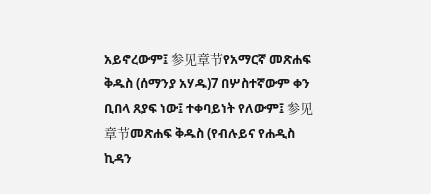አይኖረውም፤ 参见章节የአማርኛ መጽሐፍ ቅዱስ (ሰማንያ አሃዱ)7 በሦስተኛውም ቀን ቢበላ ጸያፍ ነው፤ ተቀባይነት የለውም፤ 参见章节መጽሐፍ ቅዱስ (የብሉይና የሐዲስ ኪዳን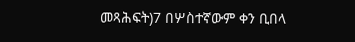መጻሕፍት)7 በሦስተኛውም ቀን ቢበላ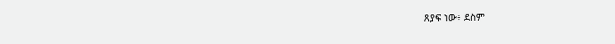ጸያፍ ነው፥ ደስም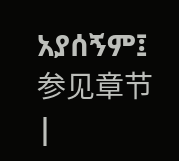አያሰኝም፤ 参见章节 |